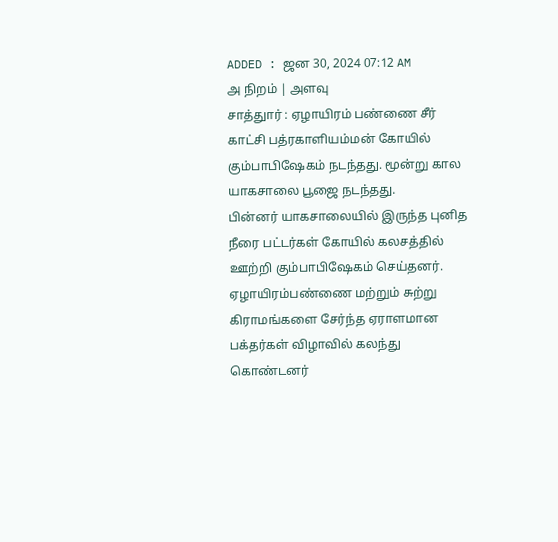ADDED : ஜன 30, 2024 07:12 AM
அ நிறம் | அளவு
சாத்துார் : ஏழாயிரம் பண்ணை சீர் காட்சி பத்ரகாளியம்மன் கோயில் கும்பாபிஷேகம் நடந்தது. மூன்று கால யாகசாலை பூஜை நடந்தது.
பின்னர் யாகசாலையில் இருந்த புனித நீரை பட்டர்கள் கோயில் கலசத்தில் ஊற்றி கும்பாபிஷேகம் செய்தனர். ஏழாயிரம்பண்ணை மற்றும் சுற்று கிராமங்களை சேர்ந்த ஏராளமான பக்தர்கள் விழாவில் கலந்து கொண்டனர்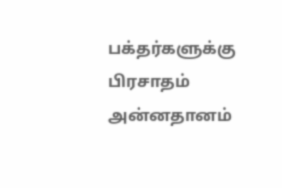பக்தர்களுக்கு பிரசாதம் அன்னதானம்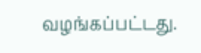வழங்கப்பட்டது.